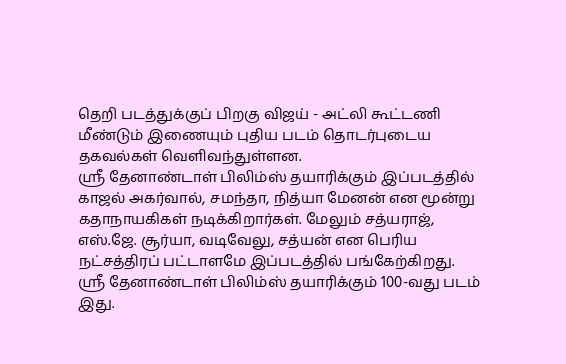தெறி படத்துக்குப் பிறகு விஜய் - அட்லி கூட்டணி மீண்டும் இணையும் புதிய படம் தொடர்புடைய தகவல்கள் வெளிவந்துள்ளன.
ஸ்ரீ தேனாண்டாள் பிலிம்ஸ் தயாரிக்கும் இப்படத்தில் காஜல் அகர்வால், சமந்தா, நித்யா மேனன் என மூன்று கதாநாயகிகள் நடிக்கிறார்கள். மேலும் சத்யராஜ், எஸ்.ஜே. சூர்யா, வடிவேலு, சத்யன் என பெரிய நட்சத்திரப் பட்டாளமே இப்படத்தில் பங்கேற்கிறது. ஸ்ரீ தேனாண்டாள் பிலிம்ஸ் தயாரிக்கும் 100-வது படம் இது.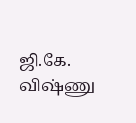ஜி.கே. விஷ்ணு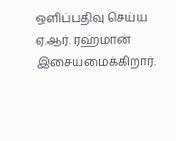ஒளிப்பதிவு செய்ய ஏ.ஆர். ரஹ்மான் இசையமைக்கிறார்.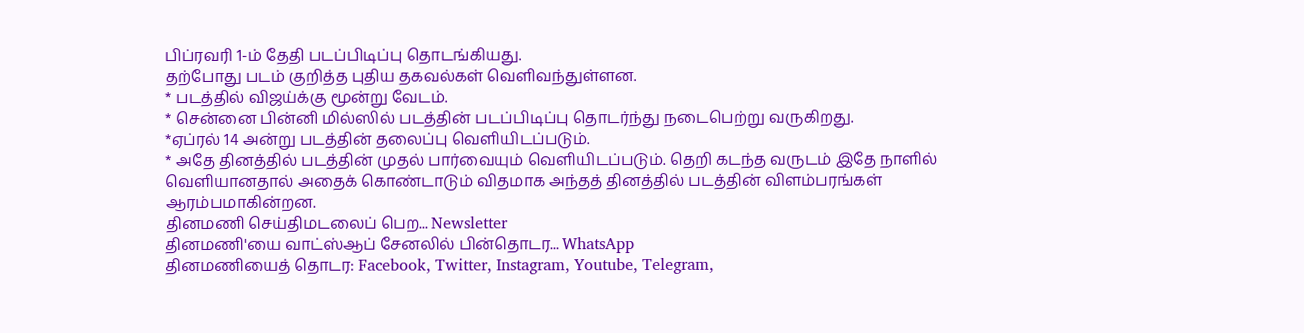பிப்ரவரி 1-ம் தேதி படப்பிடிப்பு தொடங்கியது.
தற்போது படம் குறித்த புதிய தகவல்கள் வெளிவந்துள்ளன.
* படத்தில் விஜய்க்கு மூன்று வேடம்.
* சென்னை பின்னி மில்ஸில் படத்தின் படப்பிடிப்பு தொடர்ந்து நடைபெற்று வருகிறது.
*ஏப்ரல் 14 அன்று படத்தின் தலைப்பு வெளியிடப்படும்.
* அதே தினத்தில் படத்தின் முதல் பார்வையும் வெளியிடப்படும். தெறி கடந்த வருடம் இதே நாளில் வெளியானதால் அதைக் கொண்டாடும் விதமாக அந்தத் தினத்தில் படத்தின் விளம்பரங்கள் ஆரம்பமாகின்றன.
தினமணி செய்திமடலைப் பெற... Newsletter
தினமணி'யை வாட்ஸ்ஆப் சேனலில் பின்தொடர... WhatsApp
தினமணியைத் தொடர: Facebook, Twitter, Instagram, Youtube, Telegram,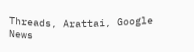Threads, Arattai, Google News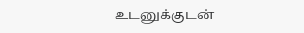உடனுக்குடன்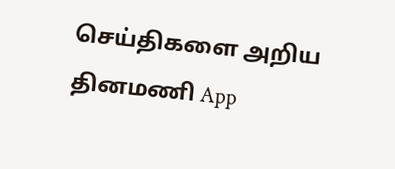செய்திகளை அறிய தினமணி App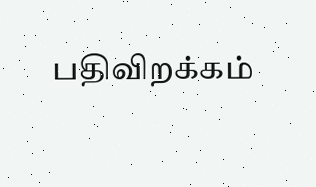பதிவிறக்கம்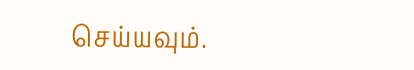செய்யவும்.